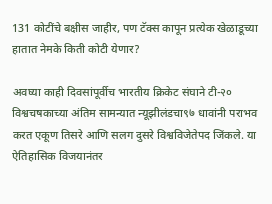131 कोटींचे बक्षीस जाहीर, पण टॅक्स कापून प्रत्येक खेळाडूच्या हातात नेमके किती कोटी येणार?

अवघ्या काही दिवसांपूर्वीच भारतीय क्रिकेट संघाने टी-२० विश्वचषकाच्या अंतिम सामन्यात न्यूझीलंडचा९७ धावांनी पराभव करत एकूण तिसरे आणि सलग दुसरे विश्वविजेतेपद जिंकले. या ऐतिहासिक विजयानंतर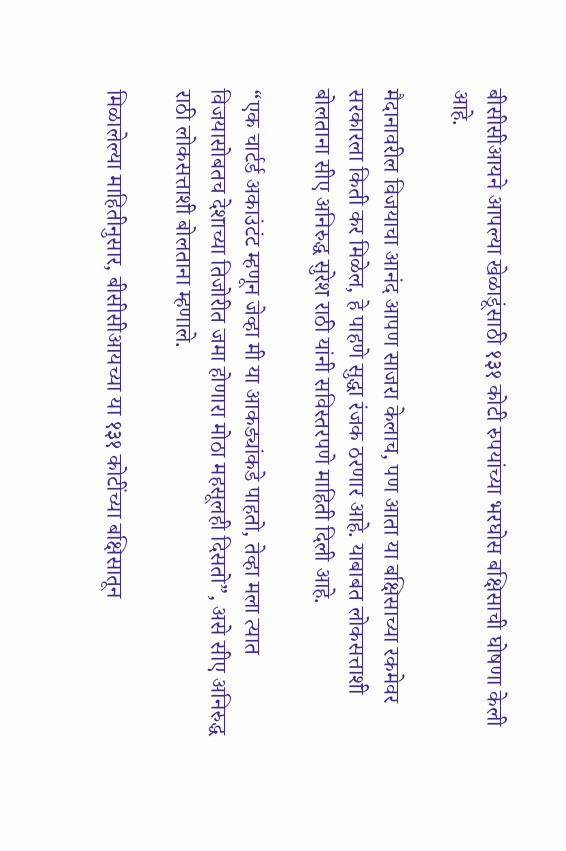बीसीसीआयने आपल्या खेळाडूंसाठी १३१ कोटी रुपयांच्या भरघोस बक्षिसाची घोषणा केली आहे.

मैदानावरील विजयाचा आनंद आपण साजरा केलाच, पण आता या बक्षिसाच्या रकमेवर सरकारला किती कर मिळेल, हे पाहणे सुद्धा रंजक ठरणार आहे. याबाबत लोकसत्ताशी बोलताना सीए अनिरुद्ध सुरेश राठी यांनी सविस्तरपणे माहिती दिली आहे.

“एक चार्टर्ड अकाउंटंट म्हणून जेव्हा मी या आकड्यांकडे पाहतो, तेव्हा मला त्यात विजयासोबतच देशाच्या तिजोरीत जमा होणारा मोठा महसूलही दिसतो”, असे सीए अनिरुद्ध राठी लोकसत्ताशी बोलताना म्हणाले.

मिळालेल्या माहितीनुसार, बीसीसीआयच्या या १३१ कोटींच्या बक्षिसातून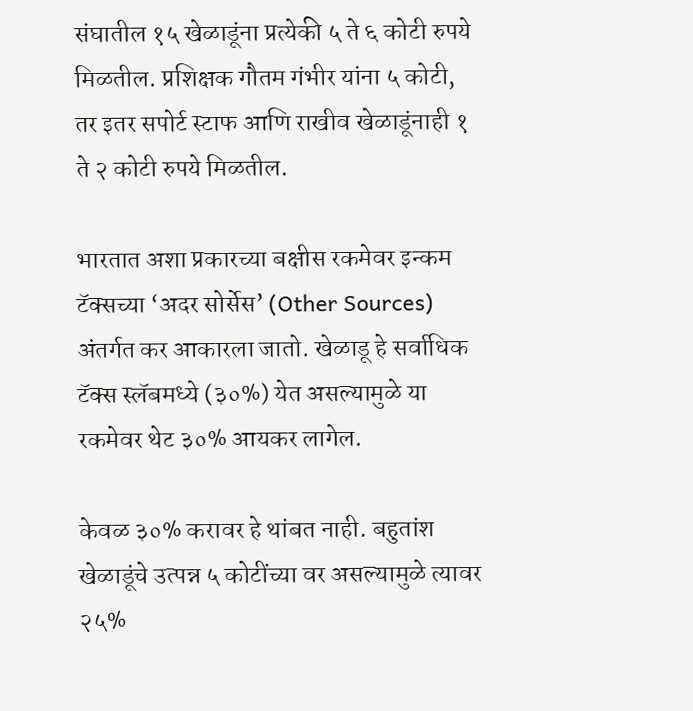संघातील १५ खेळाडूंना प्रत्येकी ५ ते ६ कोटी रुपये मिळतील. प्रशिक्षक गौतम गंभीर यांना ५ कोटी, तर इतर सपोर्ट स्टाफ आणि राखीव खेळाडूंनाही १ ते २ कोटी रुपये मिळतील.

भारतात अशा प्रकारच्या बक्षीस रकमेवर इन्कम टॅक्सच्या ‘अदर सोर्सेस’ (Other Sources) अंतर्गत कर आकारला जातो. खेळाडू हे सर्वाधिक टॅक्स स्लॅबमध्ये (३०%) येत असल्यामुळे या रकमेवर थेट ३०% आयकर लागेल.

केवळ ३०% करावर हे थांबत नाही. बहुतांश खेळाडूंचे उत्पन्न ५ कोटींच्या वर असल्यामुळे त्यावर २५%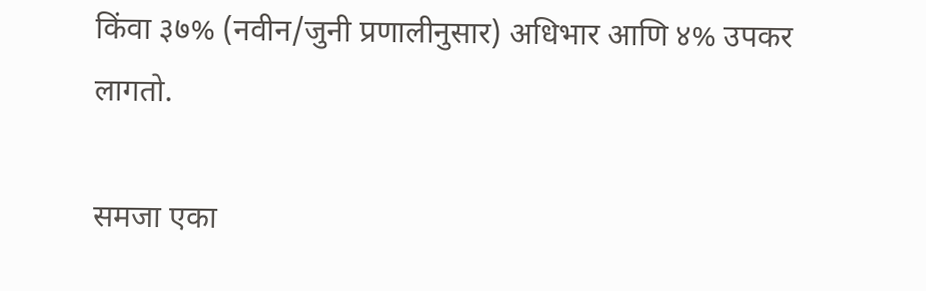किंवा ३७% (नवीन/जुनी प्रणालीनुसार) अधिभार आणि ४% उपकर लागतो.

समजा एका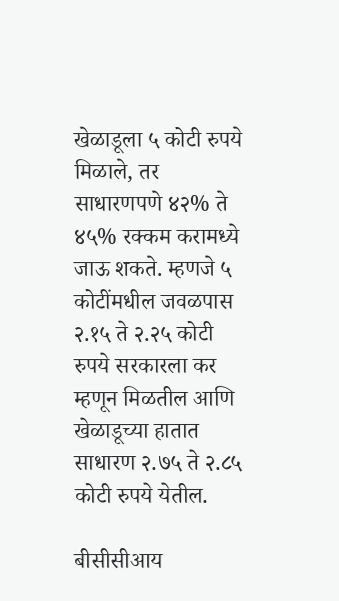खेळाडूला ५ कोटी रुपये मिळाले, तर साधारणपणे ४२% ते ४५% रक्कम करामध्ये जाऊ शकते. म्हणजे ५ कोटींमधील जवळपास २.१५ ते २.२५ कोटी रुपये सरकारला कर म्हणून मिळतील आणि खेळाडूच्या हातात साधारण २.७५ ते २.८५ कोटी रुपये येतील.

बीसीसीआय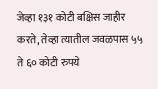जेव्हा १३१ कोटी बक्षिस जाहीर करते, तेव्हा त्यातील जवळपास ५५ ते ६० कोटी रुपये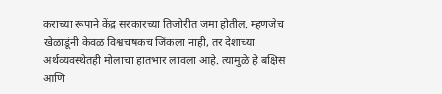कराच्या रूपाने केंद्र सरकारच्या तिजोरीत जमा होतील. म्हणजेच खेळाडूंनी केवळ विश्वचषकच जिंकला नाही, तर देशाच्या अर्थव्यवस्थेतही मोलाचा हातभार लावला आहे. त्यामुळे हे बक्षिस आणि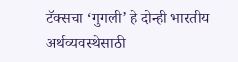टॅक्सचा ‘गुगली’ हे दोन्ही भारतीय अर्थव्यवस्थेसाठी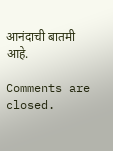आनंदाची बातमी आहे.

Comments are closed.